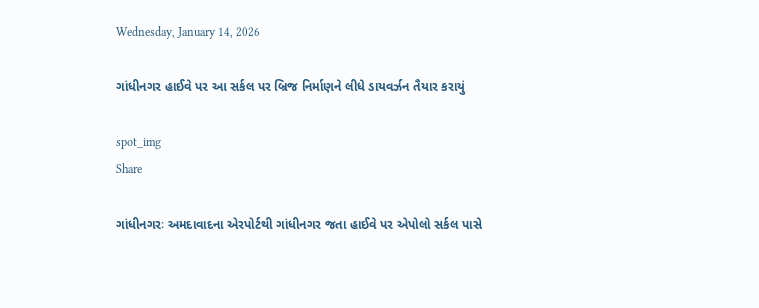Wednesday, January 14, 2026

ગાંધીનગર હાઈવે પર આ સર્કલ પર બ્રિજ નિર્માણને લીધે ડાયવર્ઝન તૈયાર કરાયું

spot_img
Share

ગાંધીનગરઃ અમદાવાદના એરપોર્ટથી ગાંધીનગર જતા હાઈવે પર એપોલો સર્કલ પાસે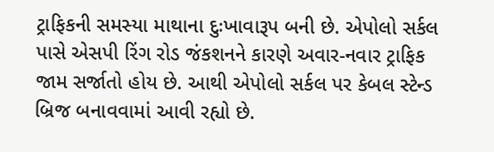ટ્રાફિકની સમસ્યા માથાના દુઃખાવારૂપ બની છે. એપોલો સર્કલ પાસે એસપી રિંગ રોડ જંકશનને કારણે અવાર-નવાર ટ્રાફિક જામ સર્જાતો હોય છે. આથી એપોલો સર્કલ પર કેબલ સ્ટેન્ડ બ્રિજ બનાવવામાં આવી રહ્યો છે.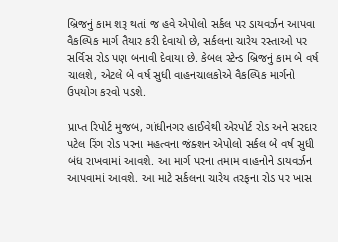બ્રિજનું કામ શરૂ થતાં જ હવે એપોલો સર્કલ પર ડાયવર્ઝન આપવા વૈકલ્પિક માર્ગ તૈયાર કરી દેવાયો છે, સર્કલના ચારેય રસ્તાઓ પર સર્વિસ રોડ પણ બનાવી દેવાયા છે. કેબલ સ્ટેન્ડ બ્રિજનું કામ બે વર્ષ ચાલશે, એટલે બે વર્ષ સુધી વાહનચાલકોએ વૈકલ્પિક માર્ગનો ઉપયોગ કરવો પડશે.

પ્રાપ્ત રિપોર્ટ મુજબ, ગાંધીનગર હાઈવેથી એરપોર્ટ રોડ અને સરદાર પટેલ રિંગ રોડ પરના મહત્વના જંક્શન એપોલો સર્કલ બે વર્ષ સુધી બંધ રાખવામાં આવશે. આ માર્ગ પરના તમામ વાહનોને ડાયવર્ઝન આપવામાં આવશે. આ માટે સર્કલના ચારેય તરફના રોડ પર ખાસ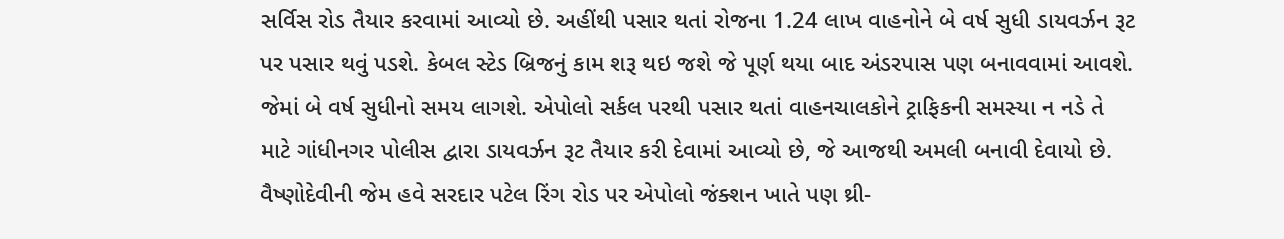સર્વિસ રોડ તૈયાર કરવામાં આવ્યો છે. અહીંથી પસાર થતાં રોજના 1.24 લાખ વાહનોને બે વર્ષ સુધી ડાયવર્ઝન રૂટ પર પસાર થવું પડશે. કેબલ સ્ટેડ બ્રિજનું કામ શરૂ થઇ જશે જે પૂર્ણ થયા બાદ અંડરપાસ પણ બનાવવામાં આવશે. જેમાં બે વર્ષ સુધીનો સમય લાગશે. એપોલો સર્કલ પરથી પસાર થતાં વાહનચાલકોને ટ્રાફિકની સમસ્યા ન નડે તે માટે ગાંધીનગર પોલીસ દ્વારા ડાયવર્ઝન રૂટ તૈયાર કરી દેવામાં આવ્યો છે, જે આજથી અમલી બનાવી દેવાયો છે. વૈષ્ણોદેવીની જેમ હવે સરદાર પટેલ રિંગ રોડ પર એપોલો જંક્શન ખાતે પણ થ્રી-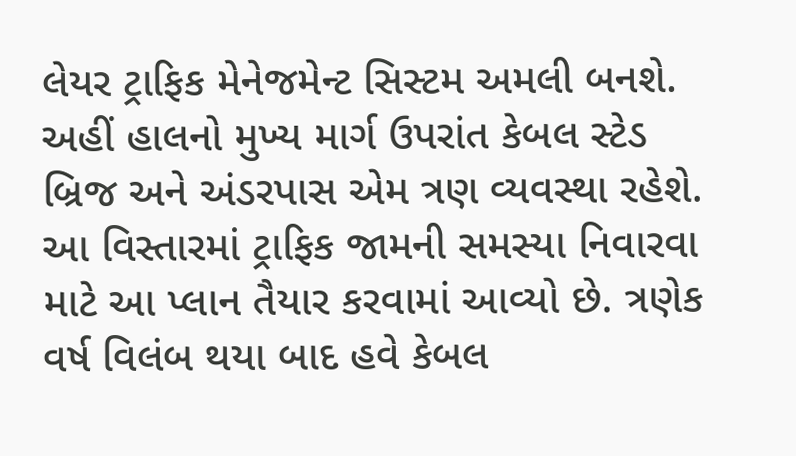લેયર ટ્રાફિક મેનેજમેન્ટ સિસ્ટમ અમલી બનશે. અહીં હાલનો મુખ્ય માર્ગ ઉપરાંત કેબલ સ્ટેડ બ્રિજ અને અંડરપાસ એમ ત્રણ વ્યવસ્થા રહેશે. આ વિસ્તારમાં ટ્રાફિક જામની સમસ્યા નિવારવા માટે આ પ્લાન તૈયાર કરવામાં આવ્યો છે. ત્રણેક વર્ષ વિલંબ થયા બાદ હવે કેબલ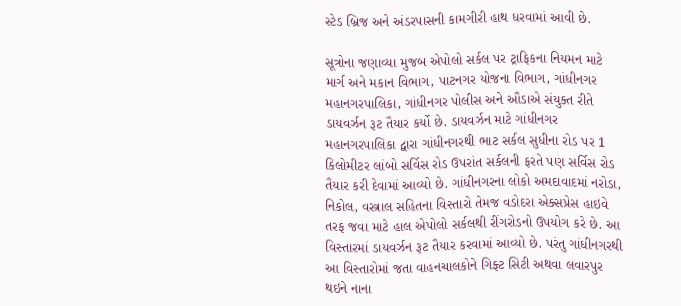સ્ટેડ બ્રિજ અને અંડરપાસની કામગીરી હાથ ધરવામાં આવી છે.

સૂત્રોના જણાવ્યા મુજબ એપોલો સર્કલ પર ટ્રાફિકના નિયમન માટે માર્ગ અને મકાન વિભાગ, પાટનગર યોજના વિભાગ, ગાંધીનગર મહાનગરપાલિકા, ગાંધીનગર પોલીસ અને ઔડાએ સંયુક્ત રીતે ડાયવર્ઝન રૂટ તૈયાર કર્યો છે. ડાયવર્ઝન માટે ગાંધીનગર મહાનગરપાલિકા દ્વારા ગાંધીનગરથી ભાટ સર્કલ સુધીના રોડ પર 1 કિલોમીટર લાંબો સર્વિસ રોડ ઉપરાંત સર્કલની ફરતે પણ સર્વિસ રોડ તૈયાર કરી દેવામાં આવ્યો છે. ગાંધીનગરના લોકો અમદાવાદમાં નરોડા, નિકોલ, વસ્ત્રાલ સહિતના વિસ્તારો તેમજ વડોદરા એક્સપ્રેસ હાઇવે તરફ જવા માટે હાલ એપોલો સર્કલથી રીંગરોડનો ઉપયોગ કરે છે. આ વિસ્તારમાં ડાયવર્ઝન રૂટ તૈયાર કરવામાં આવ્યો છે. પરંતુ ગાંધીનગરથી આ વિસ્તારોમાં જતા વાહનચાલકોને ગિફ્ટ સિટી અથવા લવારપુર થઇને નાના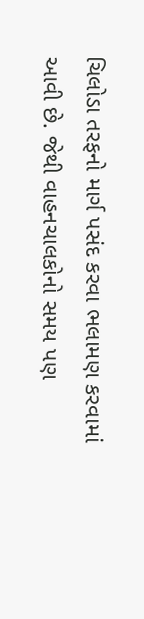ચિલોડા તરફનો માર્ગ પસંદ કરવા ભલામણ કરવામાં આવી છે. જેથી વાહનચાલકોનો સમય પણ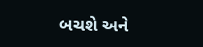બચશે અને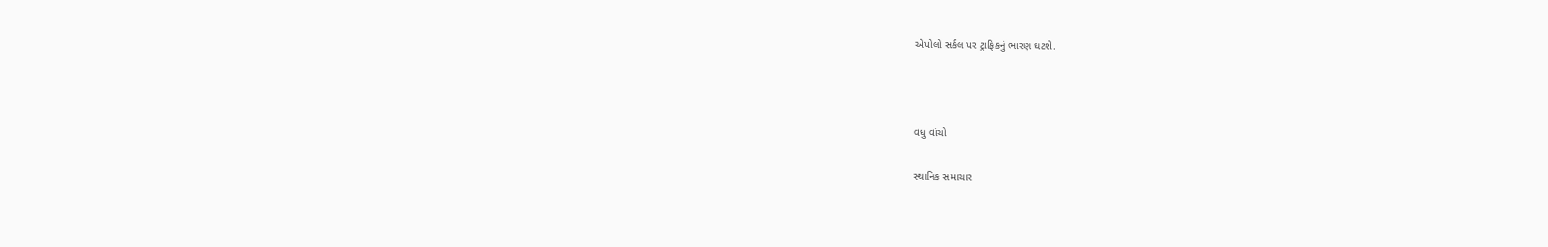એપોલો સર્કલ પર ટ્રાફિકનું ભારણ ઘટશે.



વધુ વાંચો

સ્થાનિક સમાચાર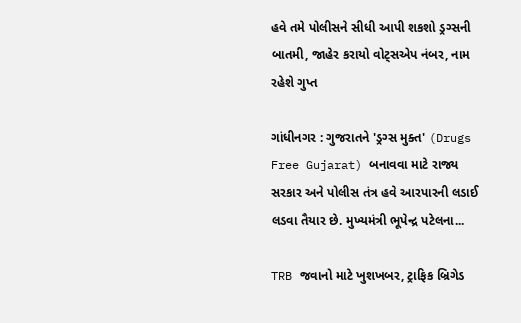હવે તમે પોલીસને સીધી આપી શકશો ડ્રગ્સની બાતમી, જાહેર કરાયો વોટ્સએપ નંબર, નામ રહેશે ગુપ્ત

ગાંધીનગર : ગુજરાતને 'ડ્રગ્સ મુક્ત' (Drugs Free Gujarat) બનાવવા માટે રાજ્ય સરકાર અને પોલીસ તંત્ર હવે આરપારની લડાઈ લડવા તૈયાર છે. મુખ્યમંત્રી ભૂપેન્દ્ર પટેલના...

TRB જવાનો માટે ખુશખબર, ટ્રાફિક બ્રિગેડ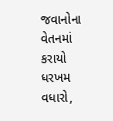જવાનોના વેતનમાં કરાયો ધરખમ વધારો,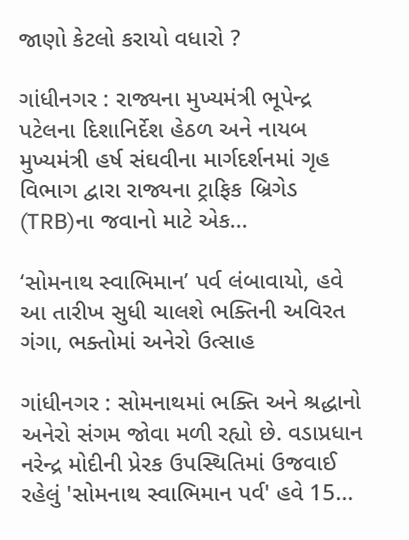જાણો કેટલો કરાયો વધારો ?

ગાંધીનગર : રાજ્યના મુખ્યમંત્રી ભૂપેન્દ્ર પટેલના દિશાનિર્દેશ હેઠળ અને નાયબ મુખ્યમંત્રી હર્ષ સંઘવીના માર્ગદર્શનમાં ગૃહ વિભાગ દ્વારા રાજ્યના ટ્રાફિક બ્રિગેડ (TRB)ના જવાનો માટે એક...

‘સોમનાથ સ્વાભિમાન’ પર્વ લંબાવાયો, હવે આ તારીખ સુધી ચાલશે ભક્તિની અવિરત ગંગા, ભક્તોમાં અનેરો ઉત્સાહ

ગાંધીનગર : સોમનાથમાં ભક્તિ અને શ્રદ્ધાનો અનેરો સંગમ જોવા મળી રહ્યો છે. વડાપ્રધાન નરેન્દ્ર મોદીની પ્રેરક ઉપસ્થિતિમાં ઉજવાઈ રહેલું 'સોમનાથ સ્વાભિમાન પર્વ' હવે 15...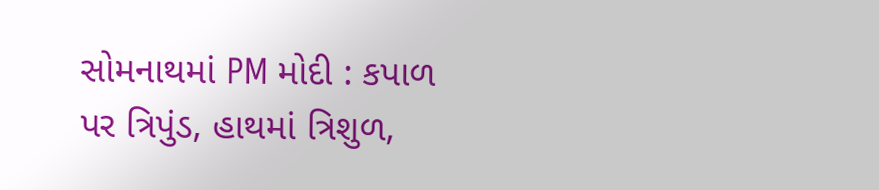સોમનાથમાં PM મોદી : કપાળ પર ત્રિપુંડ, હાથમાં ત્રિશુળ,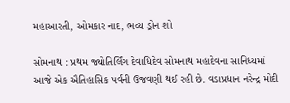મહાઆરતી, ઓમકાર નાદ, ભવ્ય ડ્રોન શો

સોમનાથ : પ્રથમ જ્યોતિર્લિંગ દેવાધિદેવ સોમનાથ મહાદેવના સાનિધ્યમાં આજે એક ઐતિહાસિક પર્વની ઉજવણી થઈ રહી છે. વડાપ્રધાન નરેન્દ્ર મોદી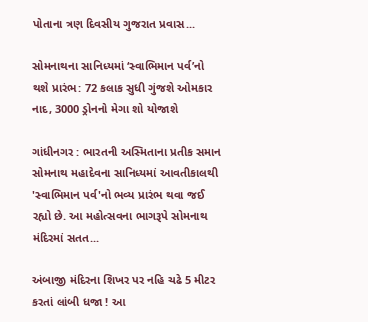પોતાના ત્રણ દિવસીય ગુજરાત પ્રવાસ...

સોમનાથના સાનિધ્યમાં ‘સ્વાભિમાન પર્વ’નો થશે પ્રારંભ: 72 કલાક સુધી ગુંજશે ઓમકાર નાદ, 3000 ડ્રોનનો મેગા શો યોજાશે

ગાંધીનગર : ભારતની અસ્મિતાના પ્રતીક સમાન સોમનાથ મહાદેવના સાનિધ્યમાં આવતીકાલથી 'સ્વાભિમાન પર્વ'નો ભવ્ય પ્રારંભ થવા જઈ રહ્યો છે. આ મહોત્સવના ભાગરૂપે સોમનાથ મંદિરમાં સતત...

અંબાજી મંદિરના શિખર પર નહિ ચઢે 5 મીટર કરતાં લાંબી ધજા ! આ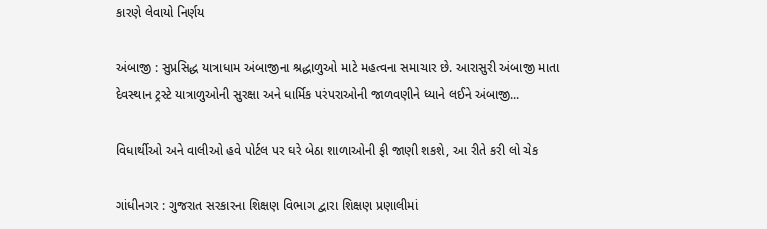કારણે લેવાયો નિર્ણય

અંબાજી : સુપ્રસિદ્ધ યાત્રાધામ અંબાજીના શ્રદ્ધાળુઓ માટે મહત્વના સમાચાર છે. આરાસુરી અંબાજી માતા દેવસ્થાન ટ્રસ્ટે યાત્રાળુઓની સુરક્ષા અને ધાર્મિક પરંપરાઓની જાળવણીને ધ્યાને લઈને અંબાજી...

વિધાર્થીઓ અને વાલીઓ હવે પોર્ટલ પર ઘરે બેઠા શાળાઓની ફી જાણી શકશે, આ રીતે કરી લો ચેક

ગાંધીનગર : ગુજરાત સરકારના શિક્ષણ વિભાગ દ્વારા શિક્ષણ પ્રણાલીમાં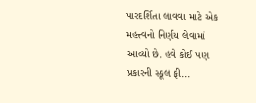પારદર્શિતા લાવવા માટે એક મહત્ત્વનો નિર્ણય લેવામાં આવ્યો છે. હવે કોઈ પણ પ્રકારની સ્કૂલ ફી...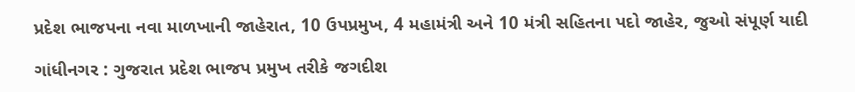પ્રદેશ ભાજપના નવા માળખાની જાહેરાત, 10 ઉપપ્રમુખ, 4 મહામંત્રી અને 10 મંત્રી સહિતના પદો જાહેર, જુઓ સંપૂર્ણ યાદી

ગાંધીનગર : ગુજરાત પ્રદેશ ભાજપ પ્રમુખ તરીકે જગદીશ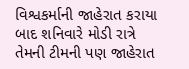વિશ્વકર્માની જાહેરાત કરાયા બાદ શનિવારે મોડી રાત્રે તેમની ટીમની પણ જાહેરાત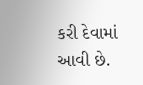કરી દેવામાં આવી છે.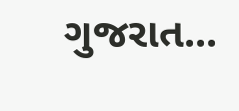ગુજરાત...